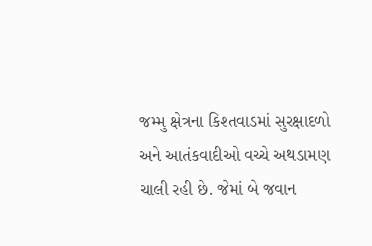જમ્મુ ક્ષેત્રના કિશ્તવાડમાં સુરક્ષાદળો અને આતંકવાદીઓ વચ્ચે અથડામણ ચાલી રહી છે. જેમાં બે જવાન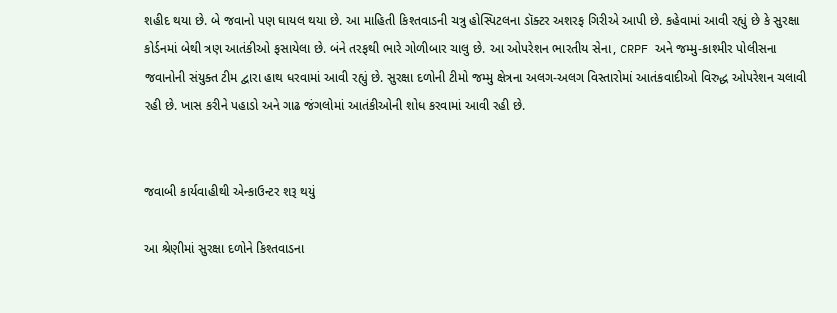શહીદ થયા છે. બે જવાનો પણ ઘાયલ થયા છે. આ માહિતી કિશ્તવાડની ચત્રુ હોસ્પિટલના ડૉક્ટર અશરફ ગિરીએ આપી છે. કહેવામાં આવી રહ્યું છે કે સુરક્ષા કોર્ડનમાં બેથી ત્રણ આતંકીઓ ફસાયેલા છે. બંને તરફથી ભારે ગોળીબાર ચાલુ છે. આ ઓપરેશન ભારતીય સેના, CRPF અને જમ્મુ-કાશ્મીર પોલીસના જવાનોની સંયુક્ત ટીમ દ્વારા હાથ ધરવામાં આવી રહ્યું છે. સુરક્ષા દળોની ટીમો જમ્મુ ક્ષેત્રના અલગ-અલગ વિસ્તારોમાં આતંકવાદીઓ વિરુદ્ધ ઓપરેશન ચલાવી રહી છે. ખાસ કરીને પહાડો અને ગાઢ જંગલોમાં આતંકીઓની શોધ કરવામાં આવી રહી છે.


જવાબી કાર્યવાહીથી એન્કાઉન્ટર શરૂ થયું

આ શ્રેણીમાં સુરક્ષા દળોને કિશ્તવાડના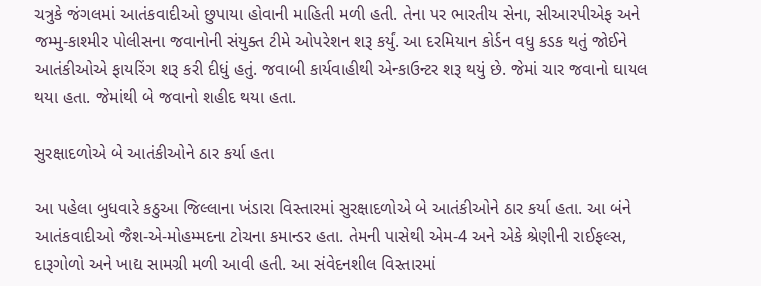ચત્રુકે જંગલમાં આતંકવાદીઓ છુપાયા હોવાની માહિતી મળી હતી. તેના પર ભારતીય સેના, સીઆરપીએફ અને જમ્મુ-કાશ્મીર પોલીસના જવાનોની સંયુક્ત ટીમે ઓપરેશન શરૂ કર્યું. આ દરમિયાન કોર્ડન વધુ કડક થતું જોઈને આતંકીઓએ ફાયરિંગ શરૂ કરી દીધું હતું. જવાબી કાર્યવાહીથી એન્કાઉન્ટર શરૂ થયું છે. જેમાં ચાર જવાનો ઘાયલ થયા હતા. જેમાંથી બે જવાનો શહીદ થયા હતા.

સુરક્ષાદળોએ બે આતંકીઓને ઠાર કર્યા હતા

આ પહેલા બુધવારે કઠુઆ જિલ્લાના ખંડારા વિસ્તારમાં સુરક્ષાદળોએ બે આતંકીઓને ઠાર કર્યા હતા. આ બંને આતંકવાદીઓ જૈશ-એ-મોહમ્મદના ટોચના કમાન્ડર હતા. તેમની પાસેથી એમ-4 અને એકે શ્રેણીની રાઈફલ્સ, દારૂગોળો અને ખાદ્ય સામગ્રી મળી આવી હતી. આ સંવેદનશીલ વિસ્તારમાં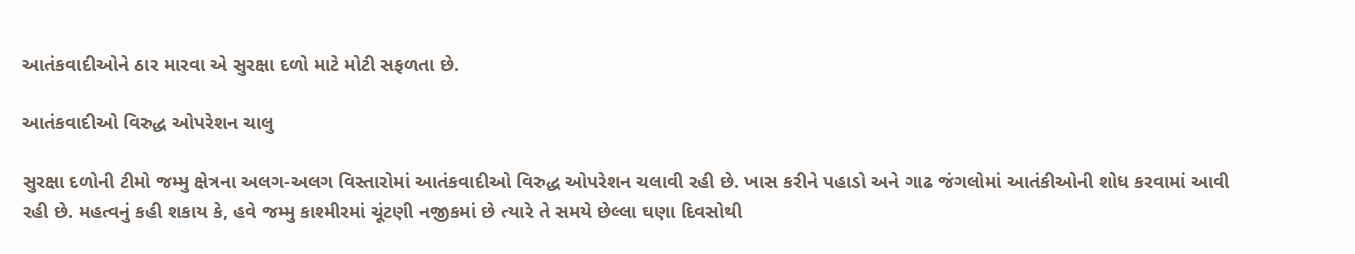આતંકવાદીઓને ઠાર મારવા એ સુરક્ષા દળો માટે મોટી સફળતા છે.

આતંકવાદીઓ વિરુદ્ધ ઓપરેશન ચાલુ

સુરક્ષા દળોની ટીમો જમ્મુ ક્ષેત્રના અલગ-અલગ વિસ્તારોમાં આતંકવાદીઓ વિરુદ્ધ ઓપરેશન ચલાવી રહી છે. ખાસ કરીને પહાડો અને ગાઢ જંગલોમાં આતંકીઓની શોધ કરવામાં આવી રહી છે. મહત્વનું કહી શકાય કે, હવે જમ્મુ કાશ્મીરમાં ચૂંટણી નજીકમાં છે ત્યારે તે સમયે છેલ્લા ઘણા દિવસોથી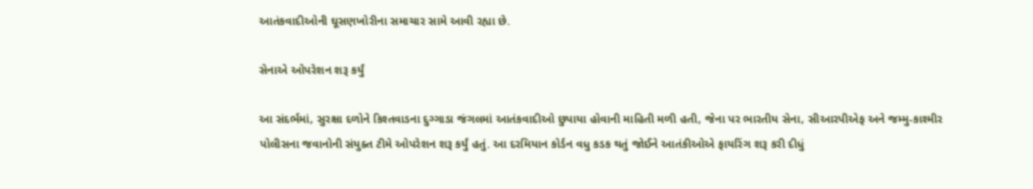આતંકવાદીઓની ઘૂસણખોરીના સમાચાર સામે આવી રહ્યા છે.

સેનાએ ઓપરેશન શરૂ કર્યું

આ સંદર્ભમાં, સુરક્ષા દળોને કિશ્તવાડના દુગ્ગાડા જંગલમાં આતંકવાદીઓ છુપાયા હોવાની માહિતી મળી હતી, જેના પર ભારતીય સેના, સીઆરપીએફ અને જમ્મુ-કાશ્મીર પોલીસના જવાનોની સંયુક્ત ટીમે ઓપરેશન શરૂ કર્યું હતું. આ દરમિયાન કોર્ડન વધુ કડક થતું જોઈને આતંકીઓએ ફાયરિંગ શરૂ કરી દીધું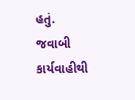હતું. જવાબી કાર્યવાહીથી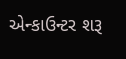એન્કાઉન્ટર શરૂ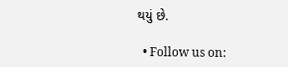થયું છે.

  • Follow us on: